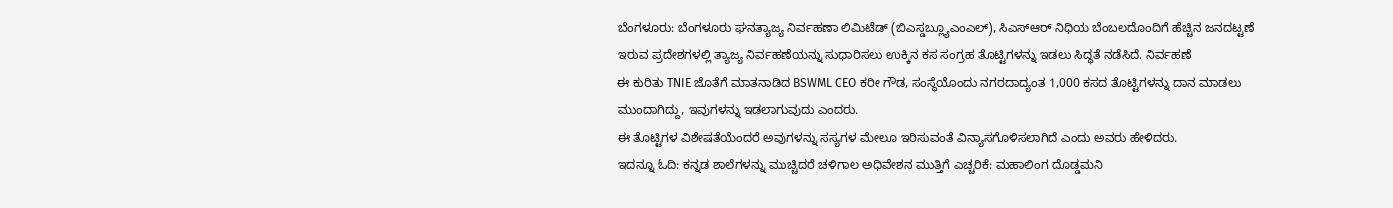ಬೆಂಗಳೂರು: ಬೆಂಗಳೂರು ಘನತ್ಯಾಜ್ಯ ನಿರ್ವಹಣಾ ಲಿಮಿಟೆಡ್ (ಬಿಎಸ್ಡಬ್ಲ್ಯೂಎಂಎಲ್), ಸಿಎಸ್ಆರ್ ನಿಧಿಯ ಬೆಂಬಲದೊಂದಿಗೆ ಹೆಚ್ಚಿನ ಜನದಟ್ಟಣೆ ಇರುವ ಪ್ರದೇಶಗಳಲ್ಲಿ ತ್ಯಾಜ್ಯ ನಿರ್ವಹಣೆಯನ್ನು ಸುಧಾರಿಸಲು ಉಕ್ಕಿನ ಕಸ ಸಂಗ್ರಹ ತೊಟ್ಟಿಗಳನ್ನು ಇಡಲು ಸಿದ್ಧತೆ ನಡೆಸಿದೆ. ನಿರ್ವಹಣೆ
ಈ ಕುರಿತು TNIE ಜೊತೆಗೆ ಮಾತನಾಡಿದ BSWML CEO ಕರೀ ಗೌಡ, ಸಂಸ್ಥೆಯೊಂದು ನಗರದಾದ್ಯಂತ 1,000 ಕಸದ ತೊಟ್ಟಿಗಳನ್ನು ದಾನ ಮಾಡಲು ಮುಂದಾಗಿದ್ದು, ಇವುಗಳನ್ನು ಇಡಲಾಗುವುದು ಎಂದರು.
ಈ ತೊಟ್ಟಿಗಳ ವಿಶೇಷತೆಯೆಂದರೆ ಅವುಗಳನ್ನು ಸಸ್ಯಗಳ ಮೇಲೂ ಇರಿಸುವಂತೆ ವಿನ್ಯಾಸಗೊಳಿಸಲಾಗಿದೆ ಎಂದು ಅವರು ಹೇಳಿದರು.
ಇದನ್ನೂ ಓದಿ: ಕನ್ನಡ ಶಾಲೆಗಳನ್ನು ಮುಚ್ಚಿದರೆ ಚಳಿಗಾಲ ಅಧಿವೇಶನ ಮುತ್ತಿಗೆ ಎಚ್ಚರಿಕೆ: ಮಹಾಲಿಂಗ ದೊಡ್ಡಮನಿ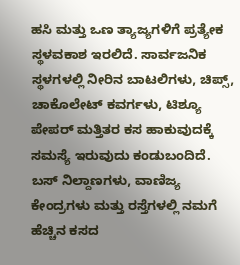ಹಸಿ ಮತ್ತು ಒಣ ತ್ಯಾಜ್ಯಗಳಿಗೆ ಪ್ರತ್ಯೇಕ ಸ್ಥಳವಕಾಶ ಇರಲಿದೆ. ಸಾರ್ವಜನಿಕ ಸ್ಥಳಗಳಲ್ಲಿ ನೀರಿನ ಬಾಟಲಿಗಳು, ಚಿಪ್ಸ್, ಚಾಕೊಲೇಟ್ ಕವರ್ಗಳು, ಟಿಶ್ಯೂ ಪೇಪರ್ ಮತ್ತಿತರ ಕಸ ಹಾಕುವುದಕ್ಕೆ ಸಮಸ್ಯೆ ಇರುವುದು ಕಂಡುಬಂದಿದೆ. ಬಸ್ ನಿಲ್ದಾಣಗಳು, ವಾಣಿಜ್ಯ ಕೇಂದ್ರಗಳು ಮತ್ತು ರಸ್ತೆಗಳಲ್ಲಿ ನಮಗೆ ಹೆಚ್ಚಿನ ಕಸದ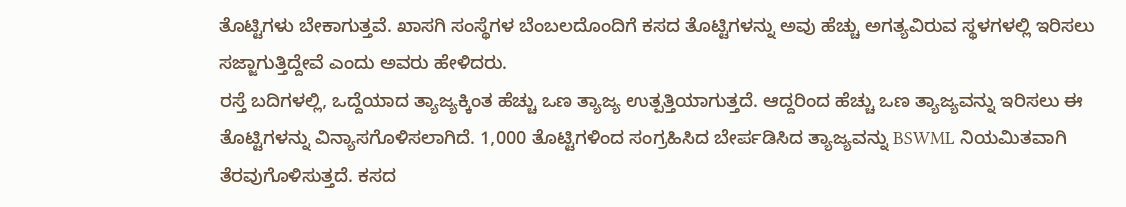ತೊಟ್ಟಿಗಳು ಬೇಕಾಗುತ್ತವೆ. ಖಾಸಗಿ ಸಂಸ್ಥೆಗಳ ಬೆಂಬಲದೊಂದಿಗೆ ಕಸದ ತೊಟ್ಟಿಗಳನ್ನು ಅವು ಹೆಚ್ಚು ಅಗತ್ಯವಿರುವ ಸ್ಥಳಗಳಲ್ಲಿ ಇರಿಸಲು ಸಜ್ಜಾಗುತ್ತಿದ್ದೇವೆ ಎಂದು ಅವರು ಹೇಳಿದರು.
ರಸ್ತೆ ಬದಿಗಳಲ್ಲಿ, ಒದ್ದೆಯಾದ ತ್ಯಾಜ್ಯಕ್ಕಿಂತ ಹೆಚ್ಚು ಒಣ ತ್ಯಾಜ್ಯ ಉತ್ಪತ್ತಿಯಾಗುತ್ತದೆ. ಆದ್ದರಿಂದ ಹೆಚ್ಚು ಒಣ ತ್ಯಾಜ್ಯವನ್ನು ಇರಿಸಲು ಈ ತೊಟ್ಟಿಗಳನ್ನು ವಿನ್ಯಾಸಗೊಳಿಸಲಾಗಿದೆ. 1,000 ತೊಟ್ಟಿಗಳಿಂದ ಸಂಗ್ರಹಿಸಿದ ಬೇರ್ಪಡಿಸಿದ ತ್ಯಾಜ್ಯವನ್ನು BSWML ನಿಯಮಿತವಾಗಿ ತೆರವುಗೊಳಿಸುತ್ತದೆ. ಕಸದ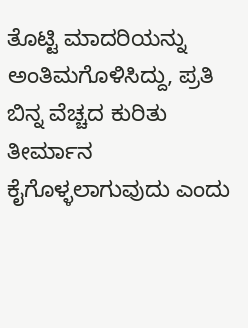ತೊಟ್ಟಿ ಮಾದರಿಯನ್ನು ಅಂತಿಮಗೊಳಿಸಿದ್ದು, ಪ್ರತಿ ಬಿನ್ನ ವೆಚ್ಚದ ಕುರಿತು ತೀರ್ಮಾನ ಕೈಗೊಳ್ಳಲಾಗುವುದು ಎಂದು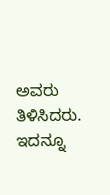ಅವರು ತಿಳಿಸಿದರು.
ಇದನ್ನೂ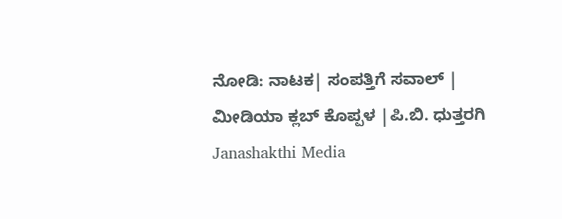ನೋಡಿ: ನಾಟಕ| ಸಂಪತ್ತಿಗೆ ಸವಾಲ್ | ಮೀಡಿಯಾ ಕ್ಲಬ್ ಕೊಪ್ಪಳ |ಪಿ.ಬಿ. ಧುತ್ತರಗಿ Janashakthi Media